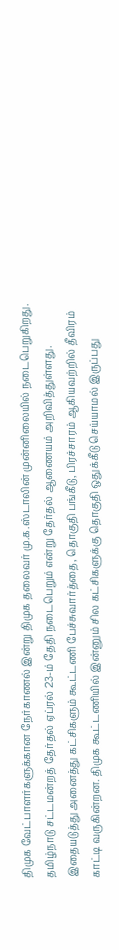திமுக வேட்பாளர்களுக்கான நேர்காணல் இன்று திமுக தலைவர் மு.க.ஸ்டாலின் முன்னிலையில் நடைபெறுகிறது.
தமிழ்நாடு சட்டமன்றத் தேர்தல் ஏப்ரல் 23-ம் தேதி நடைபெறும் என்று தேர்தல் ஆணையம் அறிவித்துள்ளது. இதையடுத்து அனைத்து கட்சிகளும் கூட்டணி பேச்சுவார்த்தை, தொகுதி பங்கீடு, பிரச்சாரம் ஆகியவற்றில் தீவிரம் காட்டி வருகின்றன. திமுக கூட்டணியில் இன்னும் சில கட்சிகளுக்கு தொகுதி ஒதுக்கீடு செய்யாமல் இருப்பது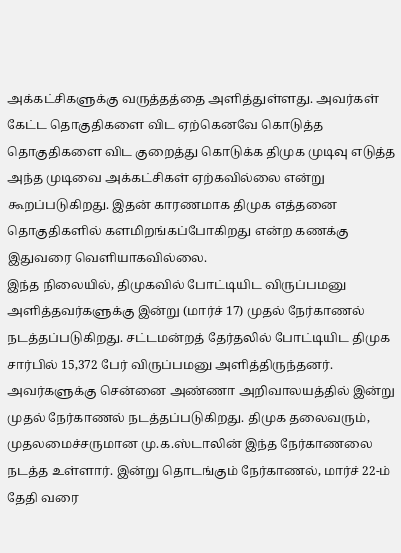அக்கட்சிகளுக்கு வருத்தத்தை அளித்துள்ளது. அவர்கள் கேட்ட தொகுதிகளை விட ஏற்கெனவே கொடுத்த தொகுதிகளை விட குறைத்து கொடுக்க திமுக முடிவு எடுத்த அந்த முடிவை அக்கட்சிகள் ஏற்கவில்லை என்று கூறப்படுகிறது. இதன் காரணமாக திமுக எத்தனை தொகுதிகளில் களமிறங்கப்போகிறது என்ற கணக்கு இதுவரை வெளியாகவில்லை.
இந்த நிலையில், திமுகவில் போட்டியிட விருப்பமனு அளித்தவர்களுக்கு இன்று (மார்ச் 17) முதல் நேர்காணல் நடத்தப்படுகிறது. சட்டமன்றத் தேர்தலில் போட்டியிட திமுக சார்பில் 15,372 பேர் விருப்பமனு அளித்திருந்தனர். அவர்களுக்கு சென்னை அண்ணா அறிவாலயத்தில் இன்று முதல் நேர்காணல் நடத்தப்படுகிறது. திமுக தலைவரும், முதலமைச்சருமான மு.க.ஸ்டாலின் இந்த நேர்காணலை நடத்த உள்ளார். இன்று தொடங்கும் நேர்காணல், மார்ச் 22-ம் தேதி வரை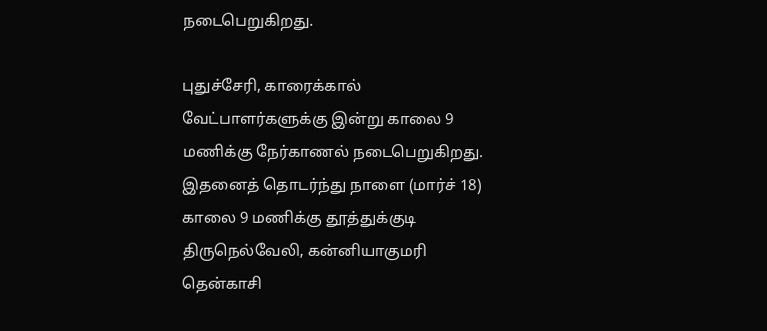நடைபெறுகிறது.

புதுச்சேரி, காரைக்கால் வேட்பாளர்களுக்கு இன்று காலை 9 மணிக்கு நேர்காணல் நடைபெறுகிறது. இதனைத் தொடர்ந்து நாளை (மார்ச் 18) காலை 9 மணிக்கு தூத்துக்குடி திருநெல்வேலி, கன்னியாகுமரி தென்காசி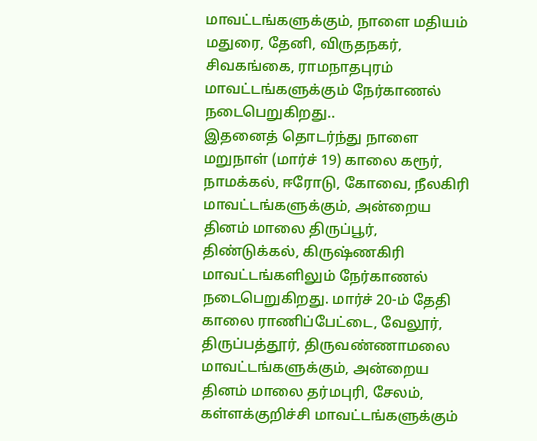மாவட்டங்களுக்கும், நாளை மதியம் மதுரை, தேனி, விருதநகர், சிவகங்கை, ராமநாதபுரம் மாவட்டங்களுக்கும் நேர்காணல் நடைபெறுகிறது..
இதனைத் தொடர்ந்து நாளை மறுநாள் (மார்ச் 19) காலை கரூர், நாமக்கல், ஈரோடு, கோவை, நீலகிரி மாவட்டங்களுக்கும், அன்றைய தினம் மாலை திருப்பூர், திண்டுக்கல், கிருஷ்ணகிரி மாவட்டங்களிலும் நேர்காணல் நடைபெறுகிறது. மார்ச் 20-ம் தேதி காலை ராணிப்பேட்டை, வேலூர், திருப்பத்தூர், திருவண்ணாமலை மாவட்டங்களுக்கும், அன்றைய தினம் மாலை தர்மபுரி, சேலம், கள்ளக்குறிச்சி மாவட்டங்களுக்கும்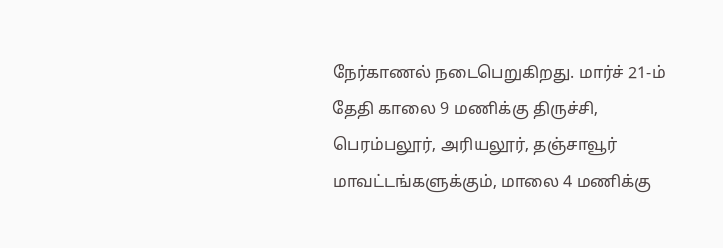நேர்காணல் நடைபெறுகிறது. மார்ச் 21-ம் தேதி காலை 9 மணிக்கு திருச்சி, பெரம்பலூர், அரியலூர், தஞ்சாவூர் மாவட்டங்களுக்கும், மாலை 4 மணிக்கு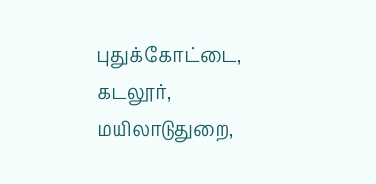புதுக்கோட்டை, கடலூர், மயிலாடுதுறை,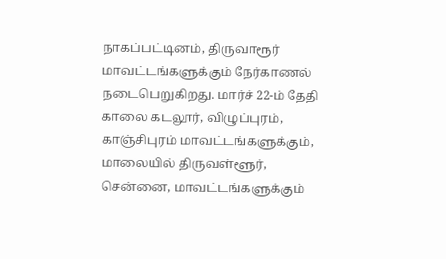நாகப்பட்டினம், திருவாரூர் மாவட்டங்களுக்கும் நேர்காணல் நடைபெறுகிறது. மார்ச் 22-ம் தேதி காலை கடலூர், விழுப்புரம், காஞ்சிபுரம் மாவட்டங்களுக்கும், மாலையில் திருவள்ளூர், சென்னை, மாவட்டங்களுக்கும்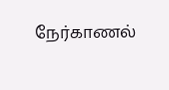நேர்காணல்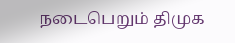நடைபெறும் திமுக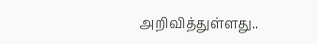அறிவித்துள்ளது..